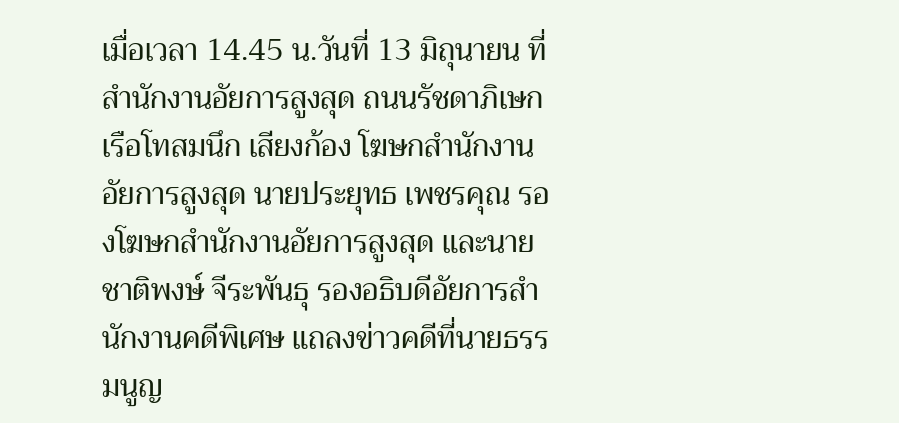เมื่อเวลา 14.45 น.วันที่ 13 มิถุนายน ที่สำนักงานอัยการสูงสุด ถนนรัชดาภิเษก เรือโทสมนึก เสียงก้อง โฆษกสำนักงานอัยการสูงสุด นายประยุทธ เพชรคุณ รองโฆษกสำนักงานอัยการสูงสุด และนายชาติพงษ์ จีระพันธุ รองอธิบดีอัยการสำนักงานคดีพิเศษ แถลงข่าวคดีที่นายธรรมนูญ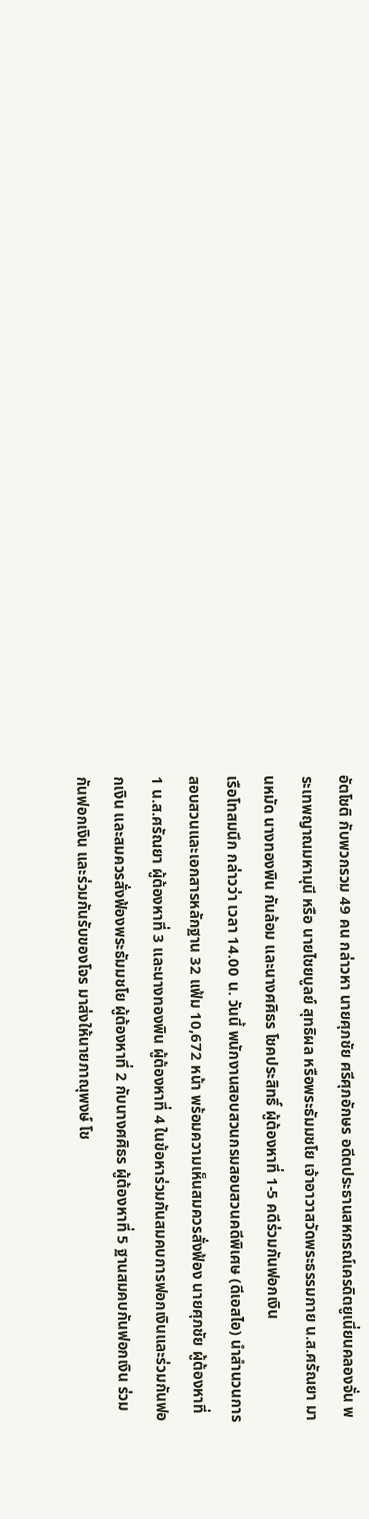อัตโชติ กับพวกรวม 49 คน กล่าวหา นายศุภชัย ศรีศุภอักษร อดีตประธานสหกรณ์เครดิตยูเนี่ยนคลองจั่น พระเทพญาณมหามุนี หรือ นายไชยบูลย์ สุทธิผล หรือพระธัมมชโย เจ้าอาวาสวัดพระธรรมกาย น.ส.ศรัณยา มานหมัด นางทองพิน กันล้อม และนางศศิธร โชคประสิทธิ์ ผู้ต้องหาที่ 1-5 คดีร่วมกันฟอกเงิน
เรือโทสมนึก กล่าวว่า เวลา 14.00 น. วันนี้ พนักงานสอบสวนกรมสอบสวนคดีพิเศษ (ดีเอสไอ) นำสำนวนการสอบสวนและเอกสารหลักฐาน 32 แฟ้ม 10,672 หน้า พร้อมความเห็นสมควรสั่งฟ้อง นายศุภชัย ผู้ต้องหาที่ 1 น.ส.ศรัณยา ผู้ต้องหาที่ 3 และนางทองพิน ผู้ต้องหาที่ 4 ในข้อหาร่วมกันสมคบการฟอกเงินและร่วมกันฟอกเงิน และสมควรสั่งฟ้องพระธัมมชโย ผู้ต้องหาที่ 2 กับนางศศิธร ผู้ต้องหาที่ 5 ฐานสมคบกันฟอกเงิน ร่วมกันฟอกเงิน และร่วมกันรับของโจร มาส่งให้นายภาณุพงษ์ โช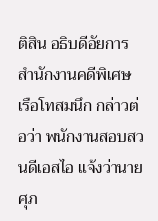ติสิน อธิบดีอัยการสำนักงานคดีพิเศษ
เรือโทสมนึก กล่าวต่อว่า พนักงานสอบสวนดีเอสไอ แจ้งว่านายศุภ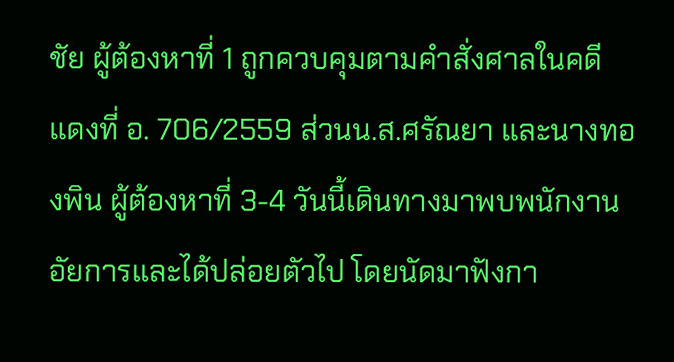ชัย ผู้ต้องหาที่ 1 ถูกควบคุมตามคำสั่งศาลในคดีแดงที่ อ. 706/2559 ส่วนน.ส.ศรัณยา และนางทองพิน ผู้ต้องหาที่ 3-4 วันนี้เดินทางมาพบพนักงานอัยการและได้ปล่อยตัวไป โดยนัดมาฟังกา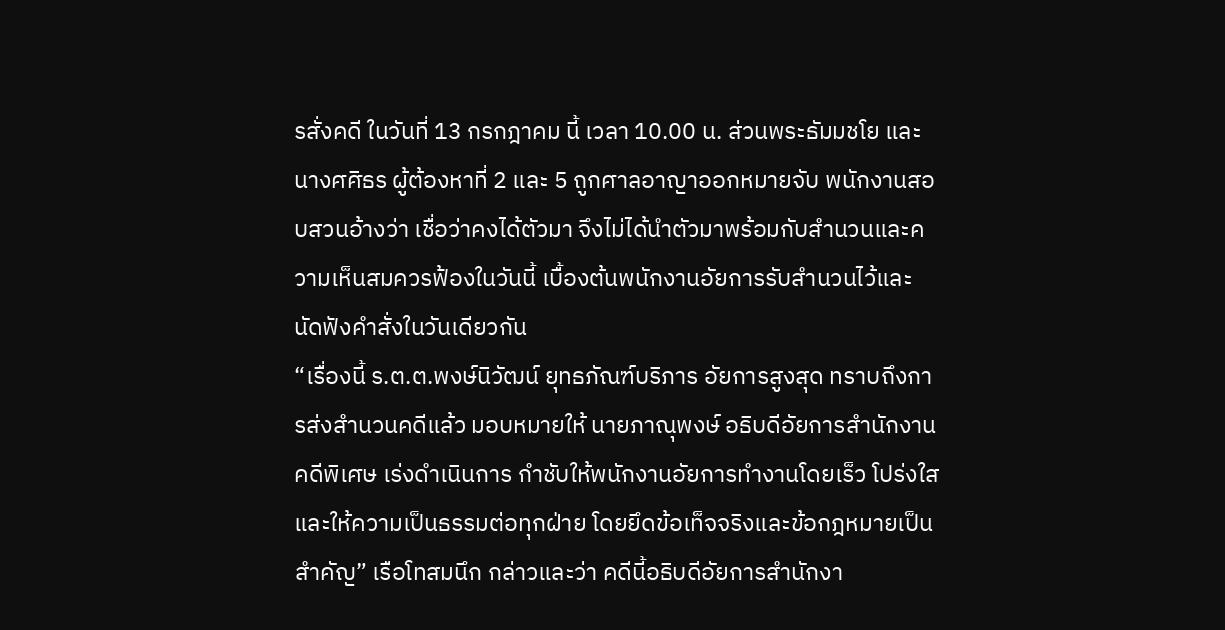รสั่งคดี ในวันที่ 13 กรกฎาคม นี้ เวลา 10.00 น. ส่วนพระธัมมชโย และนางศศิธร ผู้ต้องหาที่ 2 และ 5 ถูกศาลอาญาออกหมายจับ พนักงานสอบสวนอ้างว่า เชื่อว่าคงได้ตัวมา จึงไม่ได้นำตัวมาพร้อมกับสำนวนและความเห็นสมควรฟ้องในวันนี้ เบื้องต้นพนักงานอัยการรับสำนวนไว้และนัดฟังคำสั่งในวันเดียวกัน
“เรื่องนี้ ร.ต.ต.พงษ์นิวัฒน์ ยุทธภัณฑ์บริภาร อัยการสูงสุด ทราบถึงการส่งสำนวนคดีแล้ว มอบหมายให้ นายภาณุพงษ์ อธิบดีอัยการสำนักงานคดีพิเศษ เร่งดำเนินการ กำชับให้พนักงานอัยการทำงานโดยเร็ว โปร่งใส และให้ความเป็นธรรมต่อทุกฝ่าย โดยยึดข้อเท็จจริงและข้อกฎหมายเป็นสำคัญ” เรือโทสมนึก กล่าวและว่า คดีนี้อธิบดีอัยการสำนักงา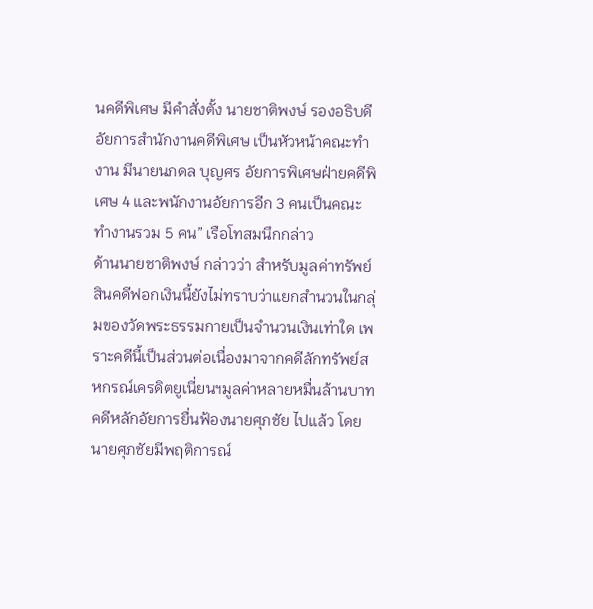นคดีพิเศษ มีคำสั่งตั้ง นายชาติพงษ์ รองอธิบดีอัยการสำนักงานคดีพิเศษ เป็นหัวหน้าคณะทำงาน มีนายนภดล บุญศร อัยการพิเศษฝ่ายคดีพิเศษ 4 และพนักงานอัยการอีก 3 คนเป็นคณะทำงานรวม 5 คน” เรือโทสมนึกกล่าว
ด้านนายชาติพงษ์ กล่าวว่า สำหรับมูลค่าทรัพย์สินคดีฟอกเงินนี้ยังไม่ทราบว่าแยกสำนวนในกลุ่มของวัดพระธรรมกายเป็นจำนวนเงินเท่าใด เพราะคดีนี้เป็นส่วนต่อเนื่องมาจากคดีลักทรัพย์สหกรณ์เครดิตยูเนี่ยนฯมูลค่าหลายหมื่นล้านบาท คดีหลักอัยการยื่นฟ้องนายศุภชัย ไปแล้ว โดยนายศุภชัยมีพฤติการณ์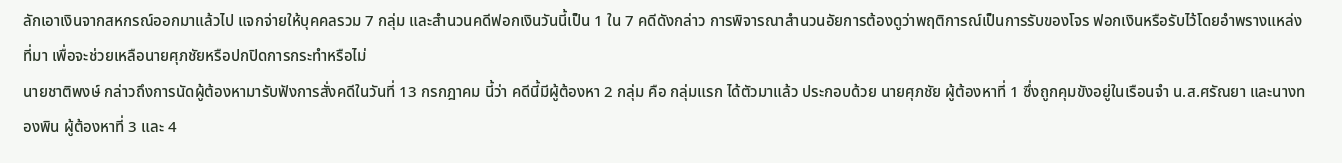ลักเอาเงินจากสหกรณ์ออกมาแล้วไป แจกจ่ายให้บุคคลรวม 7 กลุ่ม และสำนวนคดีฟอกเงินวันนี้เป็น 1 ใน 7 คดีดังกล่าว การพิจารณาสำนวนอัยการต้องดูว่าพฤติการณ์เป็นการรับของโจร ฟอกเงินหรือรับไว้โดยอำพรางแหล่งที่มา เพื่อจะช่วยเหลือนายศุภชัยหรือปกปิดการกระทำหรือไม่
นายชาติพงษ์ กล่าวถึงการนัดผู้ต้องหามารับฟังการสั่งคดีในวันที่ 13 กรกฎาคม นี้ว่า คดีนี้มีผู้ต้องหา 2 กลุ่ม คือ กลุ่มแรก ได้ตัวมาแล้ว ประกอบด้วย นายศุภชัย ผู้ต้องหาที่ 1 ซึ่งถูกคุมขังอยู่ในเรือนจำ น.ส.ศรัณยา และนางทองพิน ผู้ต้องหาที่ 3 และ 4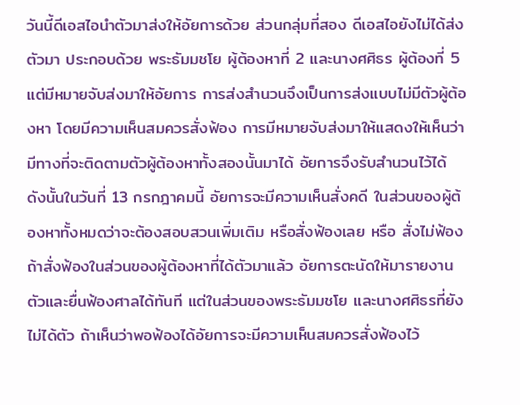วันนี้ดีเอสไอนำตัวมาส่งให้อัยการด้วย ส่วนกลุ่มที่สอง ดีเอสไอยังไม่ได้ส่งตัวมา ประกอบด้วย พระธัมมชโย ผู้ต้องหาที่ 2 และนางศศิธร ผู้ต้องที่ 5 แต่มีหมายจับส่งมาให้อัยการ การส่งสำนวนจึงเป็นการส่งแบบไม่มีตัวผู้ต้องหา โดยมีความเห็นสมควรสั่งฟ้อง การมีหมายจับส่งมาให้แสดงให้เห็นว่ามีทางที่จะติดตามตัวผู้ต้องหาทั้งสองนั้นมาได้ อัยการจึงรับสำนวนไว้ได้ ดังนั้นในวันที่ 13 กรกฎาคมนี้ อัยการจะมีความเห็นสั่งคดี ในส่วนของผู้ต้องหาทั้งหมดว่าจะต้องสอบสวนเพิ่มเติม หรือสั่งฟ้องเลย หรือ สั่งไม่ฟ้อง ถ้าสั่งฟ้องในส่วนของผู้ต้องหาที่ได้ตัวมาแล้ว อัยการตะนัดให้มารายงานตัวและยื่นฟ้องศาลได้ทันที แต่ในส่วนของพระธัมมชโย และนางศศิธรที่ยังไม่ได้ตัว ถ้าเห็นว่าพอฟ้องได้อัยการจะมีความเห็นสมควรสั่งฟ้องไว้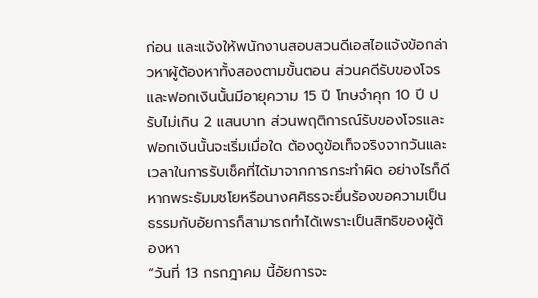ก่อน และแจ้งให้พนักงานสอบสวนดีเอสไอแจ้งข้อกล่าวหาผู้ต้องหาทั้งสองตามขั้นตอน ส่วนคดีรับของโจรและฟอกเงินนั้นมีอายุความ 15 ปี โทษจำคุก 10 ปี ปรับไม่เกิน 2 แสนบาท ส่วนพฤติการณ์รับของโจรและฟอกเงินนั้นจะเริ่มเมื่อใด ต้องดูข้อเท็จจริงจากวันและเวลาในการรับเช็คที่ได้มาจากการกระทำผิด อย่างไรก็ดีหากพระธัมมชโยหรือนางศศิธรจะยื่นร้องขอความเป็นธรรมกับอัยการก็สามารถทำได้เพราะเป็นสิทธิของผู้ต้องหา
“วันที่ 13 กรกฎาคม นี้อัยการจะ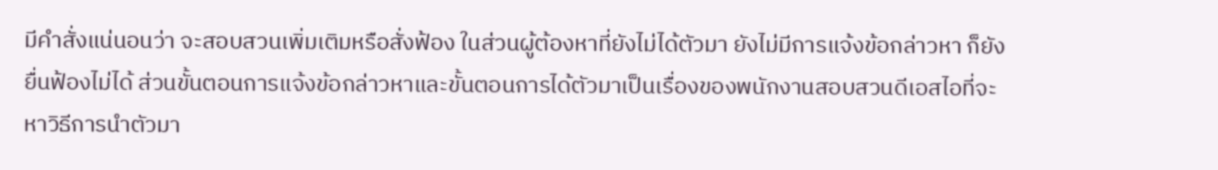มีคำสั่งแน่นอนว่า จะสอบสวนเพิ่มเติมหรือสั่งฟ้อง ในส่วนผู้ต้องหาที่ยังไม่ได้ตัวมา ยังไม่มีการแจ้งข้อกล่าวหา ก็ยังยื่นฟ้องไม่ได้ ส่วนขั้นตอนการแจ้งข้อกล่าวหาและขั้นตอนการได้ตัวมาเป็นเรื่องของพนักงานสอบสวนดีเอสไอที่จะหาวิธีการนำตัวมา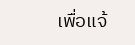เพื่อแจ้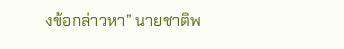งข้อกล่าวหา” นายชาติพ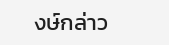งษ์กล่าว